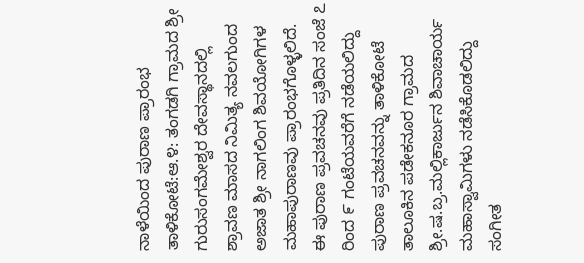ನಾಳೆಯಿಂದ ಪುರಾಣ ಪ್ರಾರಂಭ
ತಾಳಿಕೋಟೆ:ಆ.೪: ತಂಗಡಗಿ ಗ್ರಾಮದ ಶ್ರೀ ಗುರುಸಂಗಮೇಶ್ವರ ದೇವಸ್ಥಾನದಲ್ಲಿ ಶ್ರಾವಣ ಮಾಸದ ನಿಮಿತ್ಯ ನವಲಗುಂದ ಅಜಾತ ಶ್ರೀ ನಾಗಲಿಂಗ ಶಿವಯೋಗಿಗಳ ಮಹಾಪುರಾಣವು ಪ್ರಾರಂಭಗೊಳ್ಳಲಿದೆ.
ಈ ಪುರಾಣ ಪ್ರವಚನವು ಪ್ರತಿದಿನ ಸಂಜೆ ೭ ರಿಂದ ೯ ಗಂಟೆಯವರೆಗೆ ನಡೆಯಲಿದ್ದು ಪುರಾಣ ಪ್ರವಚನವನ್ನು ತಾಳಿಕೋಟೆ ತಾಲೂಕಿನ ಪಡೇಕನೂರ ಗ್ರಾಮದ ಶ್ರೀ.ಷ.ಬ್ರ.ಮಲ್ಲಿಕಾರ್ಜುನ ಶಿವಾಚಾರ್ಯ ಮಹಾಸ್ವಾಮಿಗಳು ನಡೆಸಿಕೊಡಲಿದ್ದು ಸಂಗೀತ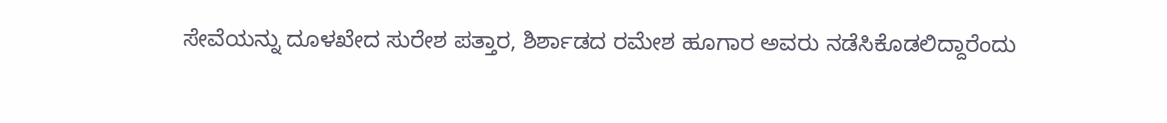ಸೇವೆಯನ್ನು ದೂಳಖೇದ ಸುರೇಶ ಪತ್ತಾರ, ಶಿರ್ಶಾಡದ ರಮೇಶ ಹೂಗಾರ ಅವರು ನಡೆಸಿಕೊಡಲಿದ್ದಾರೆಂದು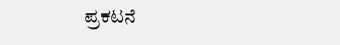ಪ್ರಕಟನೆ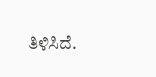ತಿಳಿಸಿದೆ.